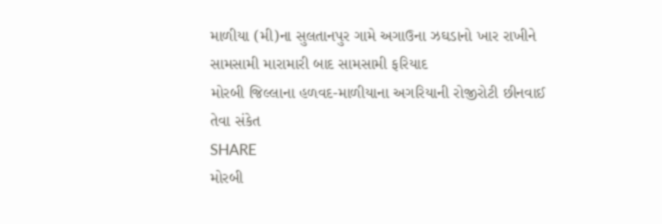માળીયા (મી)ના સુલતાનપુર ગામે અગાઉના ઝઘડાનો ખાર રાખીને સામસામી મારામારી બાદ સામસામી ફરિયાદ
મોરબી જિલ્લાના હળવદ-માળીયાના અગરિયાની રોજીરોટી છીનવાઈ તેવા સંકેત
SHARE
મોરબી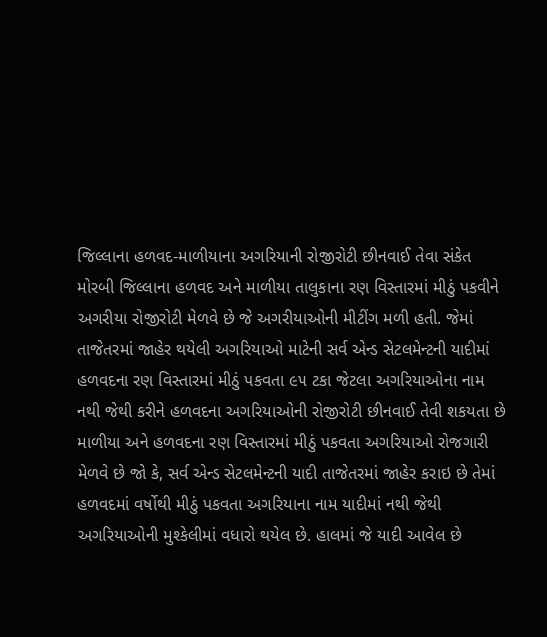જિલ્લાના હળવદ-માળીયાના અગરિયાની રોજીરોટી છીનવાઈ તેવા સંકેત
મોરબી જિલ્લાના હળવદ અને માળીયા તાલુકાના રણ વિસ્તારમાં મીઠું પકવીને અગરીયા રોજીરોટી મેળવે છે જે અગરીયાઓની મીટીંગ મળી હતી. જેમાં તાજેતરમાં જાહેર થયેલી અગરિયાઓ માટેની સર્વ એન્ડ સેટલમેન્ટની યાદીમાં હળવદના રણ વિસ્તારમાં મીઠું પકવતા ૯૫ ટકા જેટલા અગરિયાઓના નામ નથી જેથી કરીને હળવદના અગરિયાઓની રોજીરોટી છીનવાઈ તેવી શકયતા છે
માળીયા અને હળવદના રણ વિસ્તારમાં મીઠું પકવતા અગરિયાઓ રોજગારી મેળવે છે જો કે, સર્વ એન્ડ સેટલમેન્ટની યાદી તાજેતરમાં જાહેર કરાઇ છે તેમાં હળવદમાં વર્ષોથી મીઠું પકવતા અગરિયાના નામ યાદીમાં નથી જેથી અગરિયાઓની મુશ્કેલીમાં વધારો થયેલ છે. હાલમાં જે યાદી આવેલ છે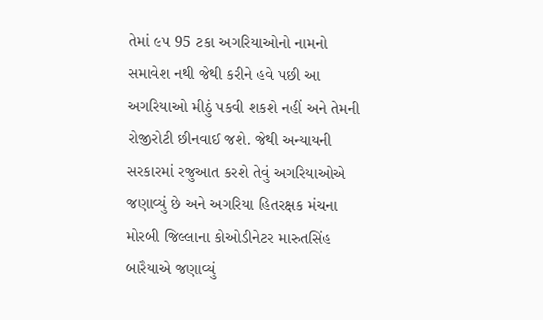તેમાં ૯૫ 95 ટકા અગરિયાઓનો નામનો સમાવેશ નથી જેથી કરીને હવે પછી આ અગરિયાઓ મીઠું પકવી શકશે નહીં અને તેમની રોજીરોટી છીનવાઈ જશે. જેથી અન્યાયની સરકારમાં રજુઆત કરશે તેવું અગરિયાઓએ જણાવ્યું છે અને અગરિયા હિતરક્ષક મંચના મોરબી જિલ્લાના કોઓડીનેટર મારુતસિંહ બારૈયાએ જણાવ્યું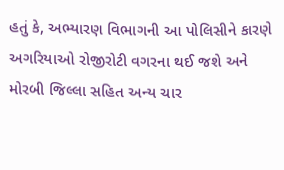હતું કે, અભ્યારણ વિભાગની આ પોલિસીને કારણે અગરિયાઓ રોજીરોટી વગરના થઈ જશે અને મોરબી જિલ્લા સહિત અન્ય ચાર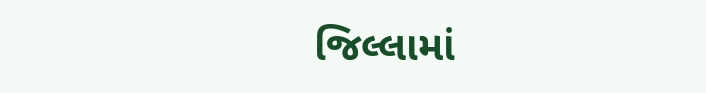જિલ્લામાં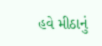હવે મીઠાનું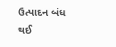ઉત્પાદન બંધ થઈ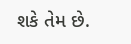શકે તેમ છે.